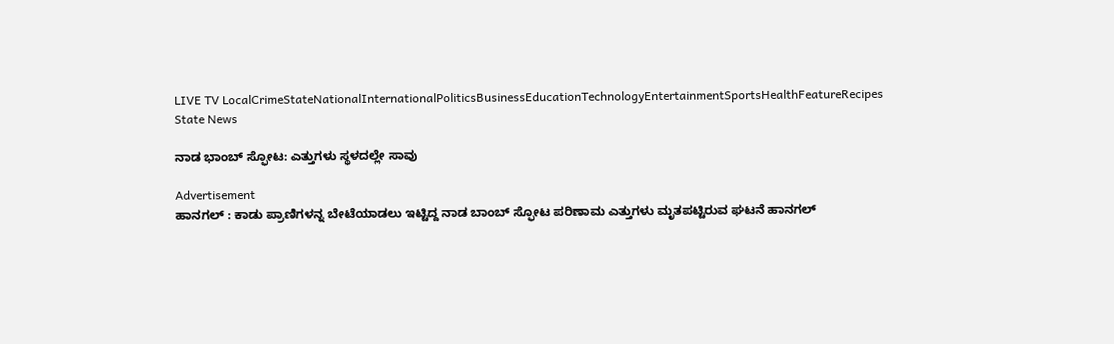LIVE TV LocalCrimeStateNationalInternationalPoliticsBusinessEducationTechnologyEntertainmentSportsHealthFeatureRecipes
State News

ನಾಡ ಭಾಂಬ್ ಸ್ಫೋಟ: ಎತ್ತುಗಳು ಸ್ಥಳದಲ್ಲೇ ಸಾವು

Advertisement
ಹಾನಗಲ್ : ಕಾಡು ಪ್ರಾಣಿಗಳನ್ನ ಬೇಟೆಯಾಡಲು ಇಟ್ಟಿದ್ದ ನಾಡ ಬಾಂಬ್ ಸ್ಫೋಟ ಪರಿಣಾಮ ಎತ್ತುಗಳು ಮೃತಪಟ್ಟಿರುವ ಘಟನೆ ಹಾನಗಲ್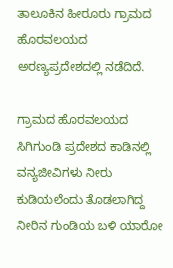ತಾಲೂಕಿನ ಹೀರೂರು ಗ್ರಾಮದ ಹೊರವಲಯದ ಅರಣ್ಯಪ್ರದೇಶದಲ್ಲಿ ನಡೆದಿದೆ.

ಗ್ರಾಮದ ಹೊರವಲಯದ ಸಿಗಿಗುಂಡಿ ಪ್ರದೇಶದ ಕಾಡಿನಲ್ಲಿ ವನ್ಯಜೀವಿಗಳು ನೀರು ಕುಡಿಯಲೆಂದು ತೊಡಲಾಗಿದ್ದ ನೀರಿನ ಗುಂಡಿಯ ಬಳಿ ಯಾರೋ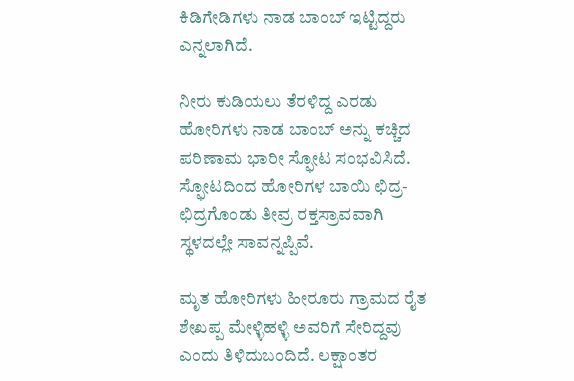ಕಿಡಿಗೇಡಿಗಳು ನಾಡ ಬಾಂಬ್ ಇಟ್ಟಿದ್ದರು ಎನ್ನಲಾಗಿದೆ.

ನೀರು ಕುಡಿಯಲು ತೆರಳಿದ್ದ ಎರಡು ಹೋರಿಗಳು ನಾಡ ಬಾಂಬ್ ಅನ್ನು ಕಚ್ಚಿದ ಪರಿಣಾಮ ಭಾರೀ ಸ್ಫೋಟ ಸಂಭವಿಸಿದೆ. ಸ್ಫೋಟದಿಂದ ಹೋರಿಗಳ ಬಾಯಿ ಛಿದ್ರ-ಛಿದ್ರಗೊಂಡು ತೀವ್ರ ರಕ್ತಸ್ರಾವವಾಗಿ ಸ್ಥಳದಲ್ಲೇ ಸಾವನ್ನಪ್ಪಿವೆ.

ಮೃತ ಹೋರಿಗಳು ಹೀರೂರು ಗ್ರಾಮದ ರೈತ ಶೇಖಪ್ಪ ಮೇಳ್ಳಿಹಳ್ಳಿ ಅವರಿಗೆ ಸೇರಿದ್ದವು ಎಂದು ತಿಳಿದುಬಂದಿದೆ. ಲಕ್ಷಾಂತರ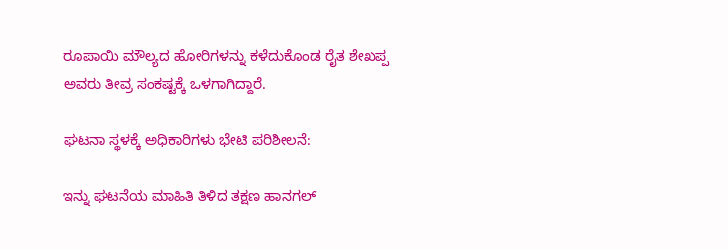ರೂಪಾಯಿ ಮೌಲ್ಯದ ಹೋರಿಗಳನ್ನು ಕಳೆದುಕೊಂಡ ರೈತ ಶೇಖಪ್ಪ ಅವರು ತೀವ್ರ ಸಂಕಷ್ಟಕ್ಕೆ ಒಳಗಾಗಿದ್ದಾರೆ.

ಘಟನಾ ಸ್ಥಳಕ್ಕೆ ಅಧಿಕಾರಿಗಳು ಭೇಟಿ ಪರಿಶೀಲನೆ:

ಇನ್ನು ಘಟನೆಯ ಮಾಹಿತಿ ತಿಳಿದ ತಕ್ಷಣ ಹಾನಗಲ್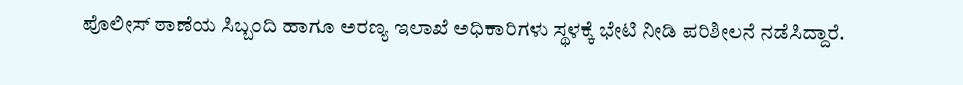ಪೊಲೀಸ್ ಠಾಣೆಯ ಸಿಬ್ಬಂದಿ ಹಾಗೂ ಅರಣ್ಯ ಇಲಾಖೆ ಅಧಿಕಾರಿಗಳು ಸ್ಥಳಕ್ಕೆ ಭೇಟಿ ನೀಡಿ ಪರಿಶೀಲನೆ ನಡೆಸಿದ್ದಾರೆ.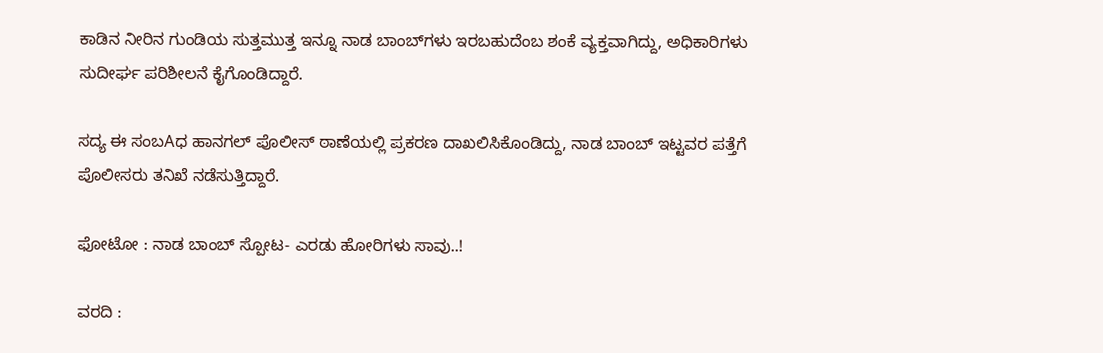ಕಾಡಿನ ನೀರಿನ ಗುಂಡಿಯ ಸುತ್ತಮುತ್ತ ಇನ್ನೂ ನಾಡ ಬಾಂಬ್‌ಗಳು ಇರಬಹುದೆಂಬ ಶಂಕೆ ವ್ಯಕ್ತವಾಗಿದ್ದು, ಅಧಿಕಾರಿಗಳು ಸುದೀರ್ಘ ಪರಿಶೀಲನೆ ಕೈಗೊಂಡಿದ್ದಾರೆ.

ಸದ್ಯ ಈ ಸಂಬAಧ ಹಾನಗಲ್ ಪೊಲೀಸ್ ಠಾಣೆಯಲ್ಲಿ ಪ್ರಕರಣ ದಾಖಲಿಸಿಕೊಂಡಿದ್ದು, ನಾಡ ಬಾಂಬ್ ಇಟ್ಟವರ ಪತ್ತೆಗೆ ಪೊಲೀಸರು ತನಿಖೆ ನಡೆಸುತ್ತಿದ್ದಾರೆ.

ಫೋಟೋ : ನಾಡ ಬಾಂಬ್ ಸ್ಪೋಟ- ಎರಡು ಹೋರಿಗಳು ಸಾವು..!

ವರದಿ :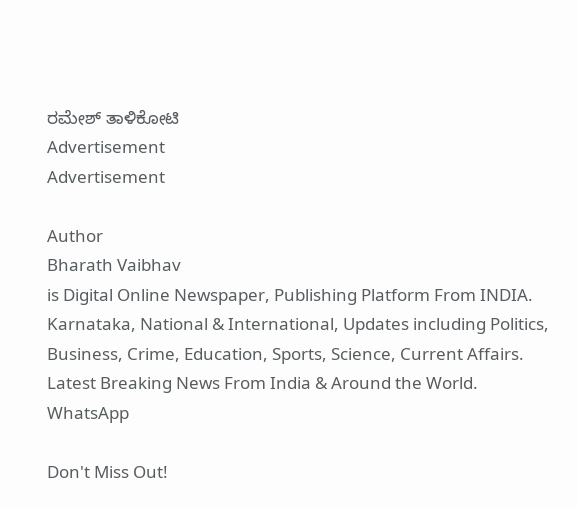ರಮೇಶ್ ತಾಳಿಕೋಟಿ
Advertisement
Advertisement

Author
Bharath Vaibhav
is Digital Online Newspaper, Publishing Platform From INDIA. Karnataka, National & International, Updates including Politics, Business, Crime, Education, Sports, Science, Current Affairs. Latest Breaking News From India & Around the World.
WhatsApp

Don't Miss Out!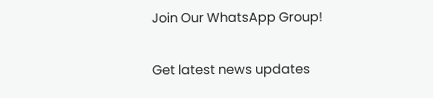Join Our WhatsApp Group!

Get latest news updates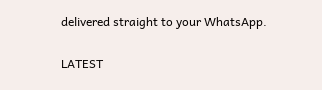delivered straight to your WhatsApp.

LATEST